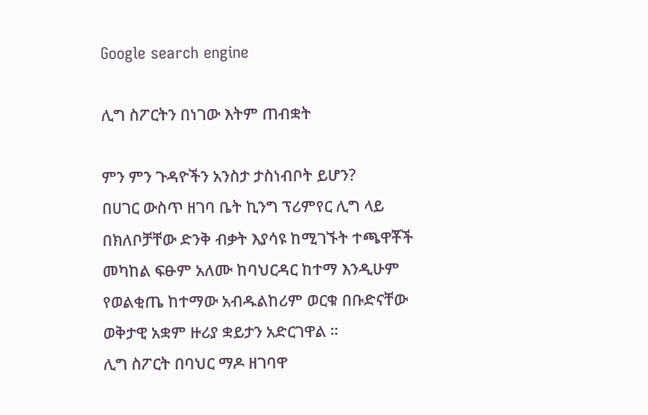Google search engine

ሊግ ስፖርትን በነገው እትም ጠብቋት

ምን ምን ጉዳዮችን አንስታ ታስነብቦት ይሆን?
በሀገር ውስጥ ዘገባ ቤት ኪንግ ፕሪምየር ሊግ ላይ በክለቦቻቸው ድንቅ ብቃት እያሳዩ ከሚገኙት ተጫዋቾች መካከል ፍፁም አለሙ ከባህርዳር ከተማ እንዲሁም የወልቂጤ ከተማው አብዱልከሪም ወርቁ በቡድናቸው ወቅታዊ አቋም ዙሪያ ቋይታን አድርገዋል ።
ሊግ ስፖርት በባህር ማዶ ዘገባዋ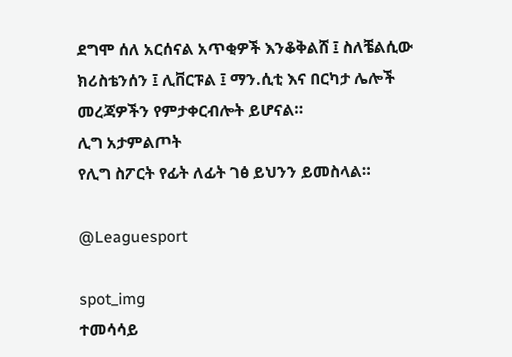ደግሞ ሰለ አርሰናል አጥቂዎች እንቆቅልሸ ፤ ስለቼልሲው ክሪስቴንሰን ፤ ሊቨርፑል ፤ ማን.ሲቲ እና በርካታ ሌሎች መረጃዎችን የምታቀርብሎት ይሆናል።
ሊግ አታምልጦት
የሊግ ስፖርት የፊት ለፊት ገፅ ይህንን ይመስላል።

@Leaguesport

spot_img
ተመሳሳይ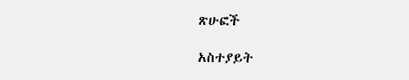ጽሁፎች

አስተያይት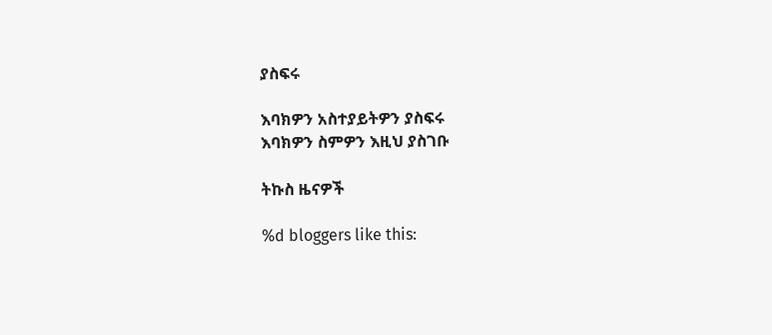ያስፍሩ

እባክዎን አስተያይትዎን ያስፍሩ
እባክዎን ስምዎን እዚህ ያስገቡ

ትኩስ ዜናዎች

%d bloggers like this: